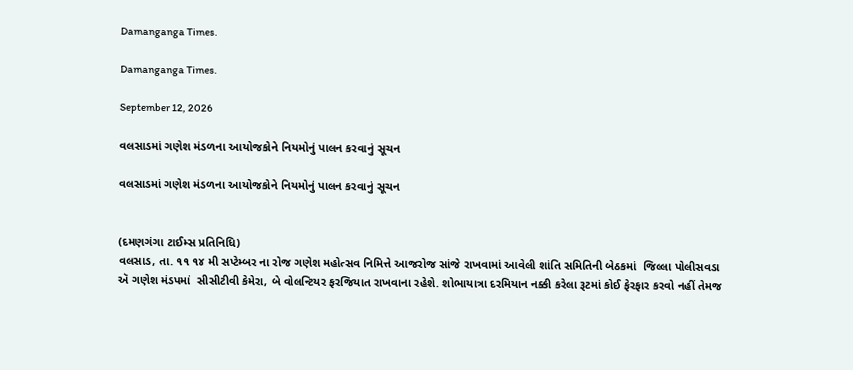Damanganga Times.

Damanganga Times.

September 12, 2026

વલસાડમાં ગણેશ મંડળના આયોજકોને નિયમોનું પાલન કરવાનું સૂચન

વલસાડમાં ગણેશ મંડળના આયોજકોને નિયમોનું પાલન કરવાનું સૂચન


(દમણગંગા ટાઈમ્સ પ્રતિનિધિ)
વલસાડ, તા. ૧૧ ૧૪ મી સપ્ટેમ્બર ના રોજ ગણેશ મહોત્સવ નિમિત્તે આજરોજ સાંજે રાખવામાં આવેલી શાંતિ સમિતિની બેઠકમાં  જિલ્લા પોલીસવડા ઍ ગણેશ મંડપમાં  સીસીટીવી કેમેરા, બે વોલન્ટિયર ફરજિયાત રાખવાના રહેશે. શોભાયાત્રા દરમિયાન નક્કી કરેલા રૂટમાં કોઈ ફેરફાર કરવો નહીં તેમજ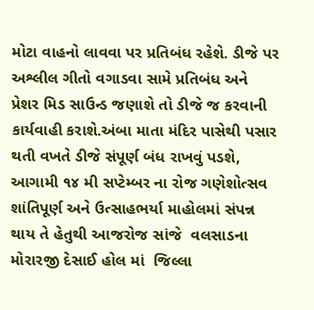મોટા વાહનો લાવવા પર પ્રતિબંધ રહેશે. ડીજે પર અશ્લીલ ગીતો વગાડવા સામે પ્રતિબંધ અને પ્રેશર મિડ સાઉન્ડ જણાશે તો ડીજે જ કરવાની કાર્યવાહી કરાશે.અંબા માતા મંદિર પાસેથી પસાર થતી વખતે ડીજે સંપૂર્ણ બંધ રાખવું પડશે,
આગામી ૧૪ મી સપ્ટેમ્બર ના રોજ ગણેશોત્સવ શાંતિપૂર્ણ અને ઉત્સાહભર્યા માહોલમાં સંપન્ન થાય તે હેતુથી આજરોજ સાંજે  વલસાડના મોરારજી દેસાઈ હોલ માં  જિલ્લા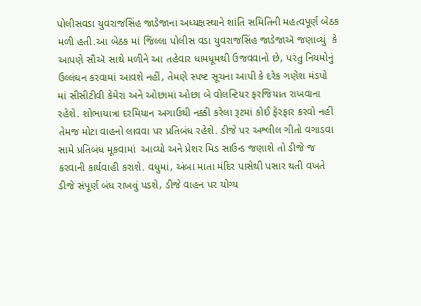પોલીસવડા યુવરાજસિંહ જાડેજાના અધ્યક્ષસ્થાને શાંતિ સમિતિની મહત્વપૂર્ણ બેઠક મળી હતી.આ બેઠક માં જિલ્લા પોલીસ વડા યુવરાજસિંહ જાડેજાઍ જણાવ્યું  કે આપણે સૌઍ સાથે મળીને આ તહેવાર ધામધૂમથી ઉજવવાનો છે, પરંતુ નિયમોનું ઉલ્લંઘન કરવામાં આવશે નહીં, તેમણે સ્પષ્ટ સૂચના આપી કે દરેક ગણેશ મંડપો  માં સીસીટીવી કેમેરા અને ઓછામાં ઓછા બે વોલન્ટિયર ફરજિયાત રાખવાના રહેશે. શોભાયાત્રા દરમિયાન અગાઉથી નક્કી કરેલા રૂટમાં કોઈ ફેરફાર કરવો નહીં તેમજ મોટા વાહનો લાવવા પર પ્રતિબંધ રહેશે. ડીજે પર અશ્લીલ ગીતો વગાડવા સામે પ્રતિબંધ મૂકવામાં  આવ્યો અને પ્રેશર મિડ સાઉન્ડ જણાશે તો ડીજે જ કરવાની કાર્યવાહી કરાશે. વધુમાં, અંબા માતા મંદિર પાસેથી પસાર થતી વખતે ડીજે સંપૂર્ણ બંધ રાખવું પડશે, ડીજે વાહન પર યોગ્ય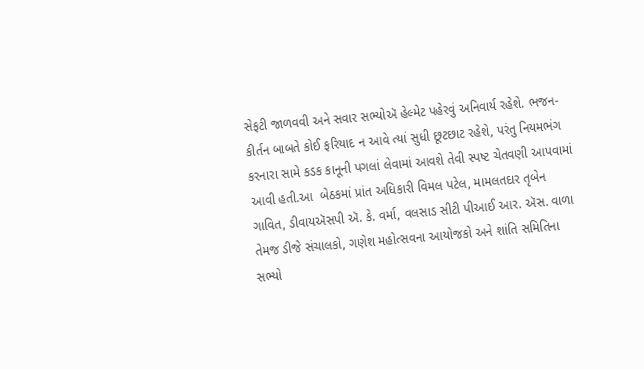સેફટી જાળવવી અને સવાર સભ્યોઍ હેલ્મેટ પહેરવું અનિવાર્ય રહેશે. ભજન-કીર્તન બાબતે કોઈ ફરિયાદ ન આવે ત્યાં સુધી છૂટછાટ રહેશે, પરંતુ નિયમભંગ કરનારા સામે કડક કાનૂની પગલાં લેવામાં આવશે તેવી સ્પષ્ટ ચેતવણી આપવામાં આવી હતી.આ  બેઠકમાં પ્રાંત અધિકારી વિમલ પટેલ, મામલતદાર તૃબેન ગાવિત, ડીવાયઍસપી ઍ. કે. વર્મા, વલસાડ સીટી પીઆઈ આર. ઍસ. વાળા તેમજ ડીજે સંચાલકો, ગણેશ મહોત્સવના આયોજકો અને શાંતિ સમિતિના સભ્યો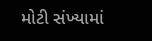મોટી સંખ્યામાં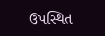ઉપસ્થિત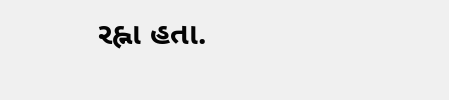રહ્ના હતા.